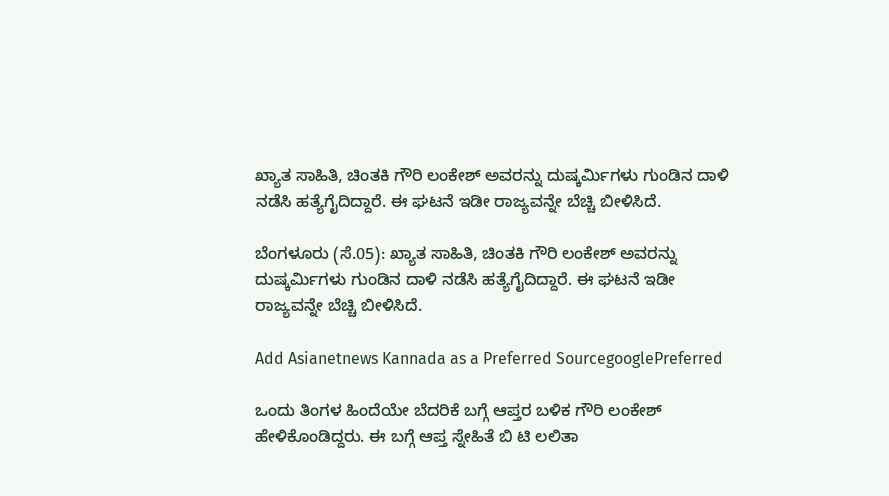ಖ್ಯಾತ ಸಾಹಿತಿ, ಚಿಂತಕಿ ಗೌರಿ ಲಂಕೇಶ್ ಅವರನ್ನು ದುಷ್ಕರ್ಮಿಗಳು ಗುಂಡಿನ ದಾಳಿ ನಡೆಸಿ ಹತ್ಯೆಗೈದಿದ್ದಾರೆ. ಈ ಘಟನೆ ಇಡೀ ರಾಜ್ಯವನ್ನೇ ಬೆಚ್ಚಿ ಬೀಳಿಸಿದೆ.

ಬೆಂಗಳೂರು (ಸೆ.05): ಖ್ಯಾತ ಸಾಹಿತಿ, ಚಿಂತಕಿ ಗೌರಿ ಲಂಕೇಶ್ ಅವರನ್ನು ದುಷ್ಕರ್ಮಿಗಳು ಗುಂಡಿನ ದಾಳಿ ನಡೆಸಿ ಹತ್ಯೆಗೈದಿದ್ದಾರೆ. ಈ ಘಟನೆ ಇಡೀ ರಾಜ್ಯವನ್ನೇ ಬೆಚ್ಚಿ ಬೀಳಿಸಿದೆ.

Add Asianetnews Kannada as a Preferred SourcegooglePreferred

ಒಂದು ತಿಂಗಳ ಹಿಂದೆಯೇ ಬೆದರಿಕೆ ಬಗ್ಗೆ ಆಪ್ತರ ಬಳಿಕ ಗೌರಿ ಲಂಕೇಶ್ ಹೇಳಿಕೊಂಡಿದ್ದರು. ಈ ಬಗ್ಗೆ ಆಪ್ತ ಸ್ನೇಹಿತೆ ಬಿ ಟಿ ಲಲಿತಾ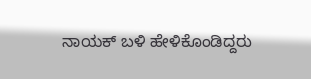ನಾಯಕ್ ಬಳಿ ಹೇಳಿಕೊಂಡಿದ್ದರು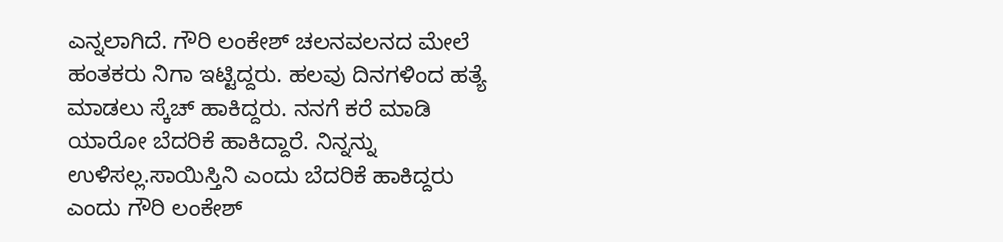ಎನ್ನಲಾಗಿದೆ. ಗೌರಿ ಲಂಕೇಶ್ ಚಲನವಲನದ ಮೇಲೆ ಹಂತಕರು ನಿಗಾ ಇಟ್ಟಿದ್ದರು. ಹಲವು ದಿನಗಳಿಂದ ಹತ್ಯೆ ಮಾಡಲು ಸ್ಕೆಚ್ ಹಾಕಿದ್ದರು. ನನಗೆ ಕರೆ ಮಾಡಿ ಯಾರೋ ಬೆದರಿಕೆ ಹಾಕಿದ್ದಾರೆ. ನಿನ್ನನ್ನು ಉಳಿಸಲ್ಲ.ಸಾಯಿಸ್ತಿನಿ ಎಂದು ಬೆದರಿಕೆ ಹಾಕಿದ್ದರು ಎಂದು ಗೌರಿ ಲಂಕೇಶ್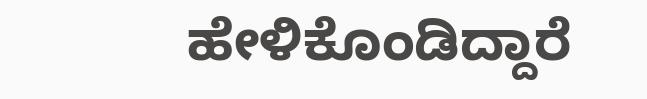ಹೇಳಿಕೊಂಡಿದ್ದಾರೆ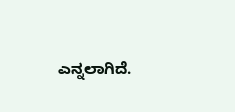ಎನ್ನಲಾಗಿದೆ.